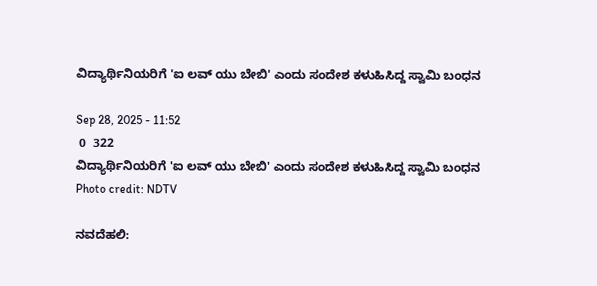ವಿದ್ಯಾರ್ಥಿನಿಯರಿಗೆ 'ಐ ಲವ್ ಯು ಬೇಬಿ' ಎಂದು ಸಂದೇಶ ಕಳುಹಿಸಿದ್ದ ಸ್ವಾಮಿ ಬಂಧನ

Sep 28, 2025 - 11:52
 0  322
ವಿದ್ಯಾರ್ಥಿನಿಯರಿಗೆ 'ಐ ಲವ್ ಯು ಬೇಬಿ' ಎಂದು ಸಂದೇಶ ಕಳುಹಿಸಿದ್ದ ಸ್ವಾಮಿ ಬಂಧನ
Photo credit: NDTV

ನವದೆಹಲಿ: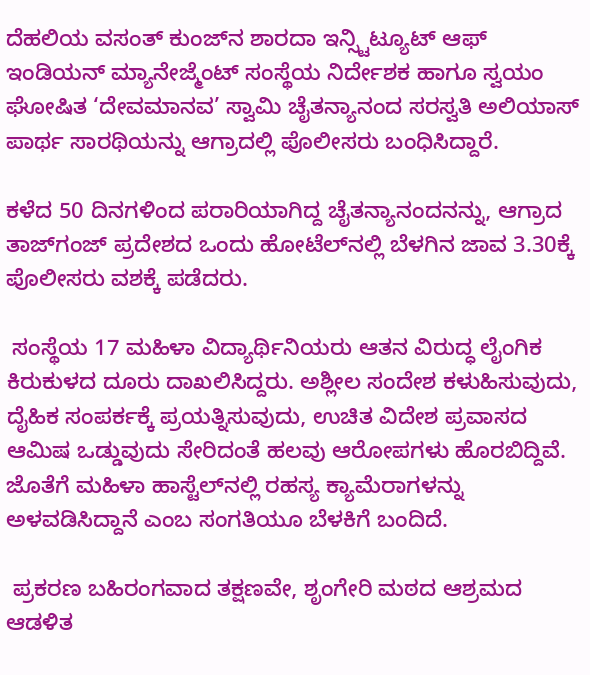ದೆಹಲಿಯ ವಸಂತ್ ಕುಂಜ್‌ನ ಶಾರದಾ ಇನ್ಸ್ಟಿಟ್ಯೂಟ್ ಆಫ್ ಇಂಡಿಯನ್ ಮ್ಯಾನೇಜ್ಮೆಂಟ್ ಸಂಸ್ಥೆಯ ನಿರ್ದೇಶಕ ಹಾಗೂ ಸ್ವಯಂ ಘೋಷಿತ ‘ದೇವಮಾನವ’ ಸ್ವಾಮಿ ಚೈತನ್ಯಾನಂದ ಸರಸ್ವತಿ ಅಲಿಯಾಸ್ ಪಾರ್ಥ ಸಾರಥಿಯನ್ನು ಆಗ್ರಾದಲ್ಲಿ ಪೊಲೀಸರು ಬಂಧಿಸಿದ್ದಾರೆ.

ಕಳೆದ 50 ದಿನಗಳಿಂದ ಪರಾರಿಯಾಗಿದ್ದ ಚೈತನ್ಯಾನಂದನನ್ನು, ಆಗ್ರಾದ ತಾಜ್‌ಗಂಜ್ ಪ್ರದೇಶದ ಒಂದು ಹೋಟೆಲ್‌ನಲ್ಲಿ ಬೆಳಗಿನ ಜಾವ 3.30ಕ್ಕೆ ಪೊಲೀಸರು ವಶಕ್ಕೆ ಪಡೆದರು.

 ಸಂಸ್ಥೆಯ 17 ಮಹಿಳಾ ವಿದ್ಯಾರ್ಥಿನಿಯರು ಆತನ ವಿರುದ್ಧ ಲೈಂಗಿಕ ಕಿರುಕುಳದ ದೂರು ದಾಖಲಿಸಿದ್ದರು. ಅಶ್ಲೀಲ ಸಂದೇಶ ಕಳುಹಿಸುವುದು, ದೈಹಿಕ ಸಂಪರ್ಕಕ್ಕೆ ಪ್ರಯತ್ನಿಸುವುದು, ಉಚಿತ ವಿದೇಶ ಪ್ರವಾಸದ ಆಮಿಷ ಒಡ್ಡುವುದು ಸೇರಿದಂತೆ ಹಲವು ಆರೋಪಗಳು ಹೊರಬಿದ್ದಿವೆ. ಜೊತೆಗೆ ಮಹಿಳಾ ಹಾಸ್ಟೆಲ್‌ನಲ್ಲಿ ರಹಸ್ಯ ಕ್ಯಾಮೆರಾಗಳನ್ನು ಅಳವಡಿಸಿದ್ದಾನೆ ಎಂಬ ಸಂಗತಿಯೂ ಬೆಳಕಿಗೆ ಬಂದಿದೆ.

 ಪ್ರಕರಣ ಬಹಿರಂಗವಾದ ತಕ್ಷಣವೇ, ಶೃಂಗೇರಿ ಮಠದ ಆಶ್ರಮದ ಆಡಳಿತ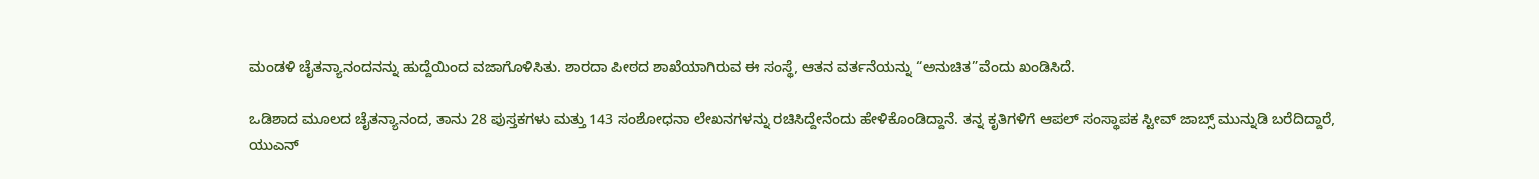ಮಂಡಳಿ ಚೈತನ್ಯಾನಂದನನ್ನು ಹುದ್ದೆಯಿಂದ ವಜಾಗೊಳಿಸಿತು. ಶಾರದಾ ಪೀಠದ ಶಾಖೆಯಾಗಿರುವ ಈ ಸಂಸ್ಥೆ, ಆತನ ವರ್ತನೆಯನ್ನು “ಅನುಚಿತ”ವೆಂದು ಖಂಡಿಸಿದೆ.

ಒಡಿಶಾದ ಮೂಲದ ಚೈತನ್ಯಾನಂದ, ತಾನು 28 ಪುಸ್ತಕಗಳು ಮತ್ತು 143 ಸಂಶೋಧನಾ ಲೇಖನಗಳನ್ನು ರಚಿಸಿದ್ದೇನೆಂದು ಹೇಳಿಕೊಂಡಿದ್ದಾನೆ. ತನ್ನ ಕೃತಿಗಳಿಗೆ ಆಪಲ್ ಸಂಸ್ಥಾಪಕ ಸ್ಟೀವ್ ಜಾಬ್ಸ್ ಮುನ್ನುಡಿ ಬರೆದಿದ್ದಾರೆ, ಯುಎನ್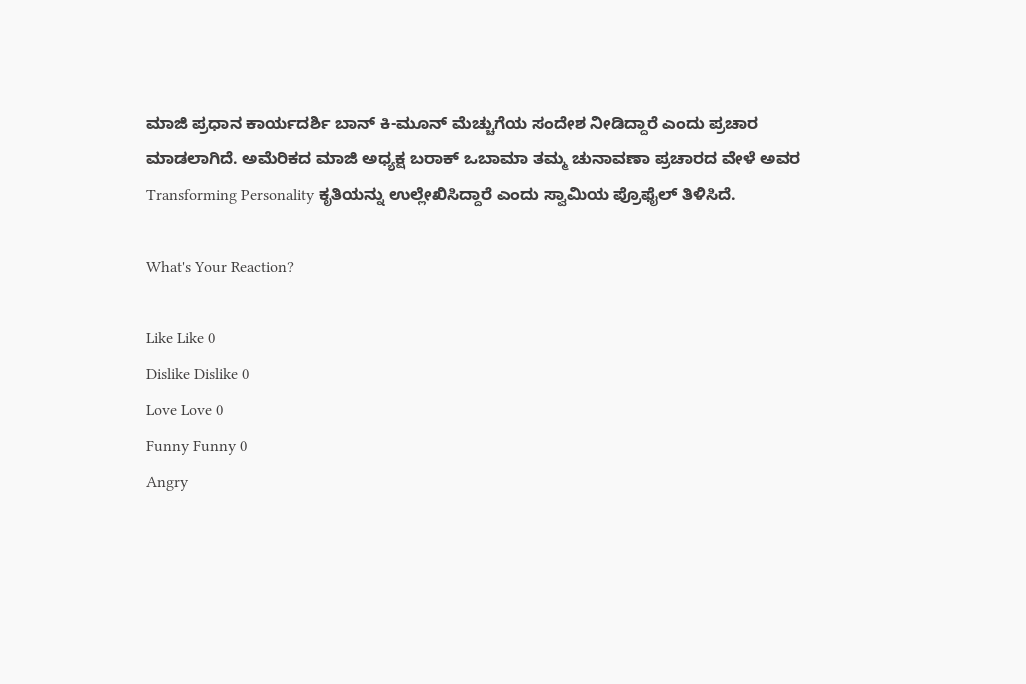ಮಾಜಿ ಪ್ರಧಾನ ಕಾರ್ಯದರ್ಶಿ ಬಾನ್ ಕಿ-ಮೂನ್ ಮೆಚ್ಚುಗೆಯ ಸಂದೇಶ ನೀಡಿದ್ದಾರೆ ಎಂದು ಪ್ರಚಾರ ಮಾಡಲಾಗಿದೆ. ಅಮೆರಿಕದ ಮಾಜಿ ಅಧ್ಯಕ್ಷ ಬರಾಕ್ ಒಬಾಮಾ ತಮ್ಮ ಚುನಾವಣಾ ಪ್ರಚಾರದ ವೇಳೆ ಅವರ Transforming Personality ಕೃತಿಯನ್ನು ಉಲ್ಲೇಖಿಸಿದ್ದಾರೆ ಎಂದು ಸ್ವಾಮಿಯ ಪ್ರೊಫೈಲ್ ತಿಳಿಸಿದೆ.

What's Your Reaction?

Like Like 0
Dislike Dislike 0
Love Love 0
Funny Funny 0
Angry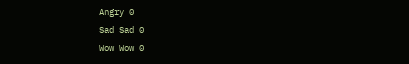Angry 0
Sad Sad 0
Wow Wow 0